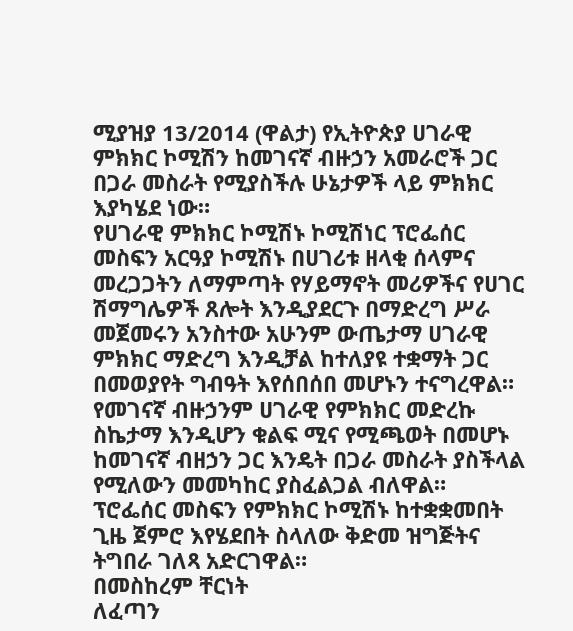ሚያዝያ 13/2014 (ዋልታ) የኢትዮጵያ ሀገራዊ ምክክር ኮሚሽን ከመገናኛ ብዙኃን አመራሮች ጋር በጋራ መስራት የሚያስችሉ ሁኔታዎች ላይ ምክክር እያካሄደ ነው።
የሀገራዊ ምክክር ኮሚሽኑ ኮሚሽነር ፕሮፌሰር መስፍን አርዓያ ኮሚሽኑ በሀገሪቱ ዘላቂ ሰላምና መረጋጋትን ለማምጣት የሃይማኖት መሪዎችና የሀገር ሽማግሌዎች ጸሎት እንዲያደርጉ በማድረግ ሥራ መጀመሩን አንስተው አሁንም ውጤታማ ሀገራዊ ምክክር ማድረግ እንዲቻል ከተለያዩ ተቋማት ጋር በመወያየት ግብዓት እየሰበሰበ መሆኑን ተናግረዋል።
የመገናኛ ብዙኃንም ሀገራዊ የምክክር መድረኩ ስኬታማ እንዲሆን ቁልፍ ሚና የሚጫወት በመሆኑ ከመገናኛ ብዘኃን ጋር እንዴት በጋራ መስራት ያስችላል የሚለውን መመካከር ያስፈልጋል ብለዋል።
ፕሮፌሰር መስፍን የምክክር ኮሚሽኑ ከተቋቋመበት ጊዜ ጀምሮ እየሄደበት ስላለው ቅድመ ዝግጅትና ትግበራ ገለጻ አድርገዋል።
በመስከረም ቸርነት
ለፈጣን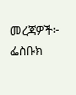መረጃዎች፦
ፌስቡክ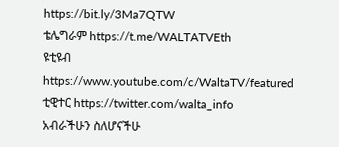https://bit.ly/3Ma7QTW
ቴሌግራም https://t.me/WALTATVEth
ዩቲዩብ https://www.youtube.com/c/WaltaTV/featured
ቲዊተር https://twitter.com/walta_info
አብራችሁን ስለሆናችሁ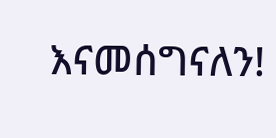እናመሰግናለን!